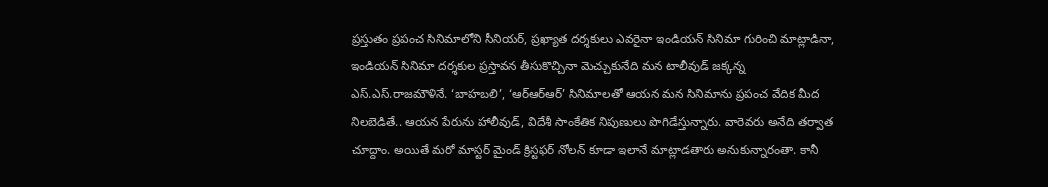ప్రస్తుతం ప్రపంచ సినిమాలోని సీనియర్, ప్రఖ్యాత దర్శకులు ఎవరైనా ఇండియన్ సినిమా గురించి మాట్లాడినా, ఇండియన్ సినిమా దర్శకుల ప్రస్తావన తీసుకొచ్చినా మెచ్చుకునేది మన టాలీవుడ్ జక్కన్న ఎస్.ఎస్.రాజమౌళినే. ‘బాహబలి’, ‘ఆర్ఆర్ఆర్’ సినిమాలతో ఆయన మన సినిమాను ప్రపంచ వేదిక మీద నిలబెడితే.. ఆయన పేరును హాలీవుడ్, విదేశీ సాంకేతిక నిపుణులు పొగిడేస్తున్నారు. వారెవరు అనేది తర్వాత చూద్దాం. అయితే మరో మాస్టర్ మైండ్ క్రిస్టఫర్ నోలన్ కూడా ఇలానే మాట్లాడతారు అనుకున్నారంతా. కానీ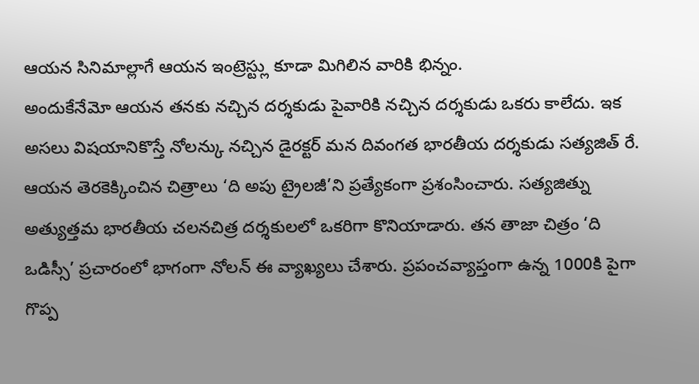ఆయన సినిమాల్లాగే ఆయన ఇంట్రెస్ట్లు కూడా మిగిలిన వారికి భిన్నం.
అందుకేనేమో ఆయన తనకు నచ్చిన దర్శకుడు పైవారికి నచ్చిన దర్శకుడు ఒకరు కాలేదు. ఇక అసలు విషయానికొస్తే నోలన్కు నచ్చిన డైరక్టర్ మన దివంగత భారతీయ దర్శకుడు సత్యజిత్ రే. ఆయన తెరకెక్కించిన చిత్రాలు ‘ది అపు ట్రైలజీ’ని ప్రత్యేకంగా ప్రశంసించారు. సత్యజిత్ను అత్యుత్తమ భారతీయ చలనచిత్ర దర్శకులలో ఒకరిగా కొనియాడారు. తన తాజా చిత్రం ‘ది ఒడిస్సీ’ ప్రచారంలో భాగంగా నోలన్ ఈ వ్యాఖ్యలు చేశారు. ప్రపంచవ్యాప్తంగా ఉన్న 1000కి పైగా గొప్ప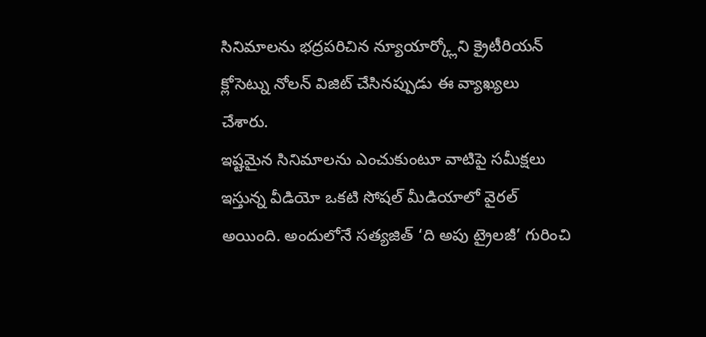సినిమాలను భద్రపరిచిన న్యూయార్క్లోని క్రైటీరియన్ క్లోసెట్ను నోలన్ విజిట్ చేసినప్పుడు ఈ వ్యాఖ్యలు చేశారు.
ఇష్టమైన సినిమాలను ఎంచుకుంటూ వాటిపై సమీక్షలు ఇస్తున్న వీడియో ఒకటి సోషల్ మీడియాలో వైరల్ అయింది. అందులోనే సత్యజిత్ ‘ది అపు ట్రైలజీ’ గురించి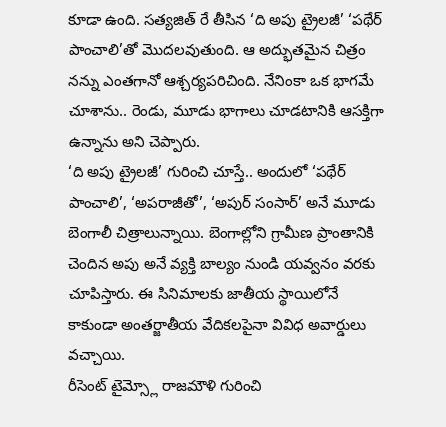కూడా ఉంది. సత్యజిత్ రే తీసిన ‘ది అపు ట్రైలజీ’ ‘పథేర్ పాంచాలి’తో మొదలవుతుంది. ఆ అద్భుతమైన చిత్రం నన్ను ఎంతగానో ఆశ్చర్యపరిచింది. నేనింకా ఒక భాగమే చూశాను.. రెండు, మూడు భాగాలు చూడటానికి ఆసక్తిగా ఉన్నాను అని చెప్పారు.
‘ది అపు ట్రైలజీ’ గురించి చూస్తే.. అందులో ‘పథేర్ పాంచాలి’, ‘అపరాజీతో’, ‘అపుర్ సంసార్’ అనే మూడు బెంగాలీ చిత్రాలున్నాయి. బెంగాల్లోని గ్రామీణ ప్రాంతానికి చెందిన అపు అనే వ్యక్తి బాల్యం నుండి యవ్వనం వరకు చూపిస్తారు. ఈ సినిమాలకు జాతీయ స్థాయిలోనే కాకుండా అంతర్జాతీయ వేదికలపైనా వివిధ అవార్డులు వచ్చాయి.
రీసెంట్ టైమ్స్లో రాజమౌళి గురించి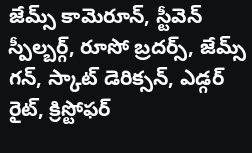జేమ్స్ కామెరూన్, స్టీవెన్ స్పీల్బర్గ్, రూసో బ్రదర్స్, జేమ్స్ గన్, స్కాట్ డెరిక్సన్, ఎడ్గర్ రైట్, క్రిస్టోఫర్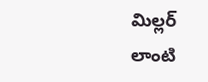మిల్లర్ లాంటి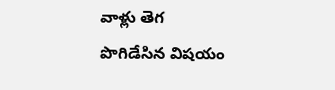వాళ్లు తెగ పొగిడేసిన విషయం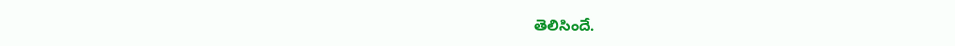తెలిసిందే.